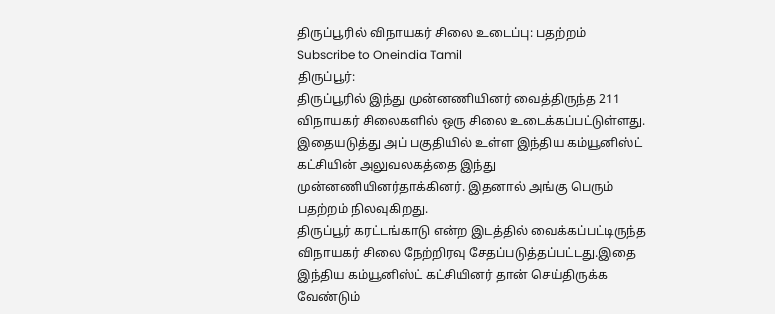திருப்பூரில் விநாயகர் சிலை உடைப்பு: பதற்றம்
Subscribe to Oneindia Tamil
திருப்பூர்:
திருப்பூரில் இந்து முன்னணியினர் வைத்திருந்த 211 விநாயகர் சிலைகளில் ஒரு சிலை உடைக்கப்பட்டுள்ளது.
இதையடுத்து அப் பகுதியில் உள்ள இந்திய கம்யூனிஸ்ட் கட்சியின் அலுவலகத்தை இந்து முன்னணியினர்தாக்கினர். இதனால் அங்கு பெரும் பதற்றம் நிலவுகிறது.
திருப்பூர் கரட்டங்காடு என்ற இடத்தில் வைக்கப்பட்டிருந்த விநாயகர் சிலை நேற்றிரவு சேதப்படுத்தப்பட்டது.இதை இந்திய கம்யூனிஸ்ட் கட்சியினர் தான் செய்திருக்க வேண்டும்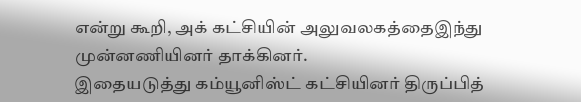என்று கூறி, அக் கட்சியின் அலுவலகத்தைஇந்து முன்னணியினர் தாக்கினர்.
இதையடுத்து கம்யூனிஸ்ட் கட்சியினர் திருப்பித்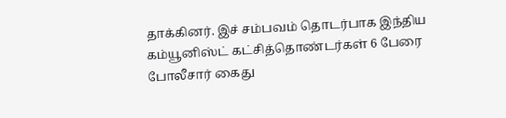தாக்கினர். இச் சம்பவம் தொடர்பாக இந்திய கம்யூனிஸ்ட் கட்சித்தொண்டர்கள் 6 பேரை போலீசார் கைது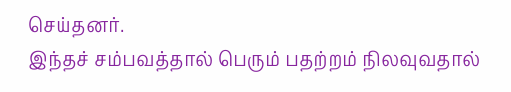செய்தனர்.
இந்தச் சம்பவத்தால் பெரும் பதற்றம் நிலவுவதால்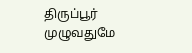திருப்பூர் முழுவதுமே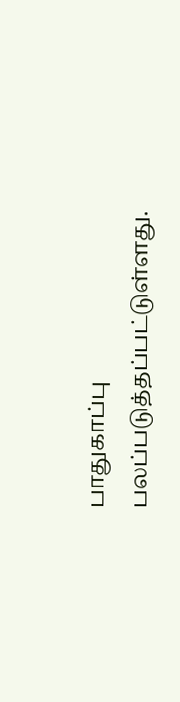பாதுகாப்பு பலப்படுத்தப்பட்டுள்ளது.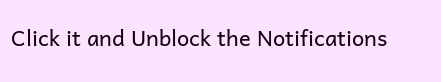Click it and Unblock the Notifications